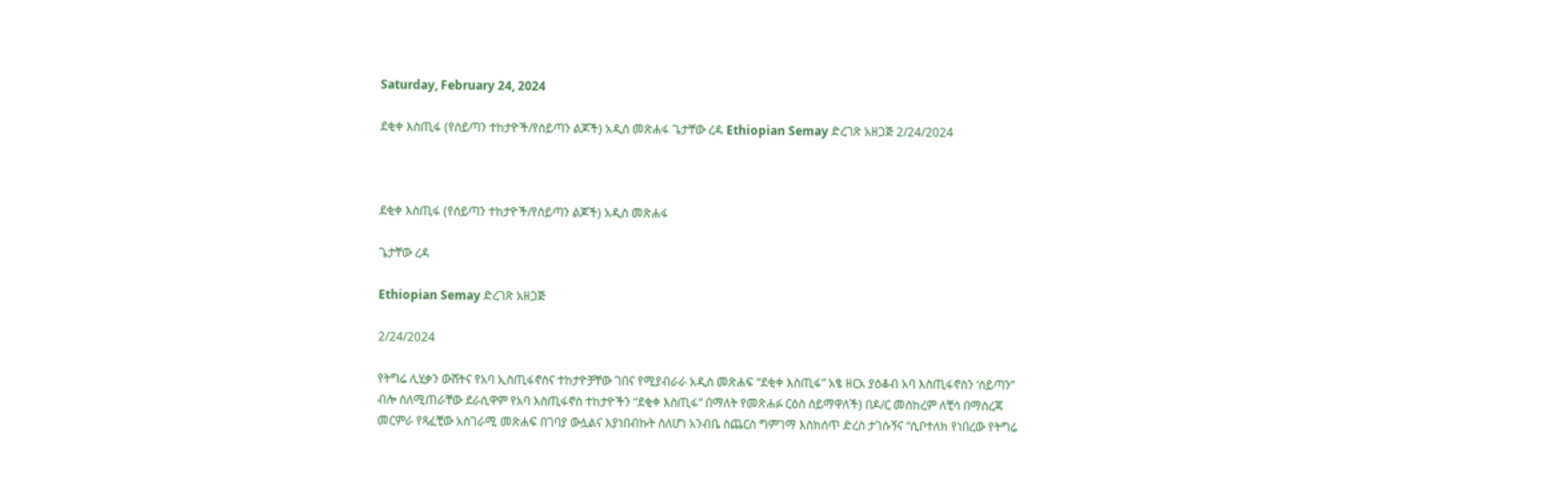Saturday, February 24, 2024

ደቂቀ እስጢፋ (የሰይጣን ተከታዮች/የሰይጣን ልጆች) አዲስ መጽሐፋ ጌታቸው ረዳ Ethiopian Semay ድረገጽ አዘጋጅ 2/24/2024



ደቂቀ እስጢፋ (የሰይጣን ተከታዮች/የሰይጣን ልጆች) አዲስ መጽሐፋ

ጌታቸው ረዳ

Ethiopian Semay ድረገጽ አዘጋጅ

2/24/2024

የትግሬ ሊሂቃን ውሸትና የአባ ኢስጢፋኖስና ተከታዮቻቸው ገበና የሚያብራራ አዲስ መጽሐፍ “ደቂቀ እስጢፋ” አፄ ዘርአ ያዕቆብ አባ እስጢፋኖስን ‘ሰይጣን” ብሎ ስለሚጠራቸው ደራሲዋም የአባ እስጢፋኖስ ተከታዮችን “ደቂቀ እስጢፋ” በማለት የመጽሐፉ ርዕስ ሰይማዋለች) በዶ/ር መስከረም ለቺሳ በማስረጃ መርምራ የጻፈቺው አስገራሚ መጽሐፍ በገባያ ውሏልና እያነበብኩት ስለሆነ አንብቤ ስጨርስ ግምገማ እስክሰጥ ድረስ ታገሱኝና “ሲቦተለክ የነበረው የትግሬ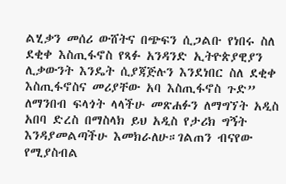ልሂቃን መሰሪ ውሸትና በጭፍን ሲጋልቡ የነበሩ ስለ ደቂቀ እስጢፋኖስ የጻፉ አንዳንድ ኢትዮጵያዊያን ሊቃውንት እንዴት ሲያጃጅሉን እንደነበር ስለ ደቂቀ እስጢፋኖስና መሪያቸው አባ እስጢፋኖስ ጉድ” ለማንበብ ፍላጎት ላላችሁ መጽሐፉን ለማግኘት አዲስ አበባ ድረስ በማስላክ ይህ አዲስ የታሪክ ግኝት እንዳያመልጣችሁ እመክራለሁ።ገልጠን ብናየው የሚያስብል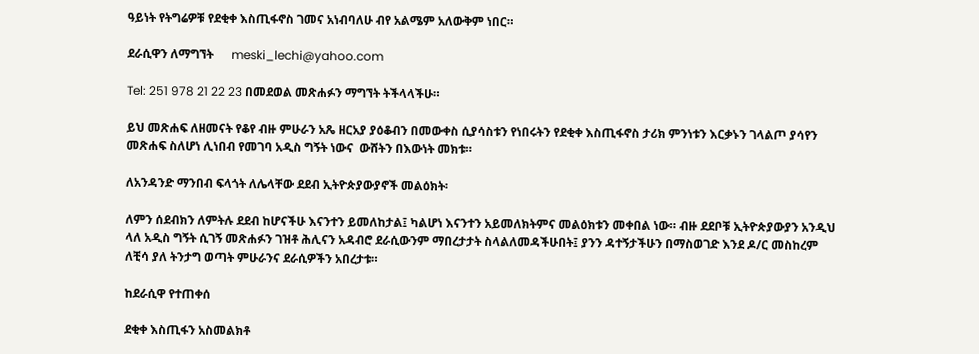ዓይነት የትግሬዎቹ የደቂቀ እስጢፋኖስ ገመና አነብባለሁ ብየ አልሜም አለውቅም ነበር።

ደራሲዋን ለማግኘት      meski_lechi@yahoo.com

Tel: 251 978 21 22 23 በመደወል መጽሐፉን ማግኘት ትችላላችሁ።

ይህ መጽሐፍ ለዘመናት የቆየ ብዙ ምሁራን አጼ ዘርአያ ያዕቆብን በመውቀስ ሲያሳስቱን የነበሩትን የደቂቀ እስጢፋኖስ ታሪክ ምንነቱን እርቃኑን ገላልጦ ያሳየን መጽሐፍ ስለሆነ ሊነበብ የመገባ አዲስ ግኝት ነውና  ውሸትን በእውነት መክቱ።

ለአንዳንድ ማንበብ ፍላጎት ለሌላቸው ደደብ ኢትዮጵያውያኖች መልዕክት፡

ለምን ሰደብክን ለምትሉ ደደብ ከሆናችሁ እናንተን ይመለከታል፤ ካልሆነ እናንተን አይመለክትምና መልዕክቱን መቀበል ነው። ብዙ ደደቦቹ ኢትዮጵያውያን አንዲህ ላለ አዲስ ግኝት ሲገኝ መጽሐፉን ገዝቶ ሕሊናን አዳብሮ ደራሲውንም ማበረታታት ስላልለመዳችሁበት፤ ያንን ዳተኝታችሁን በማስወገድ እንደ ዶ/ር መስከረም ለቺሳ ያለ ትንታግ ወጣት ምሁራንና ደራሲዎችን አበረታቱ።

ከደራሲዋ የተጠቀሰ

ደቂቀ እስጢፋን አስመልክቶ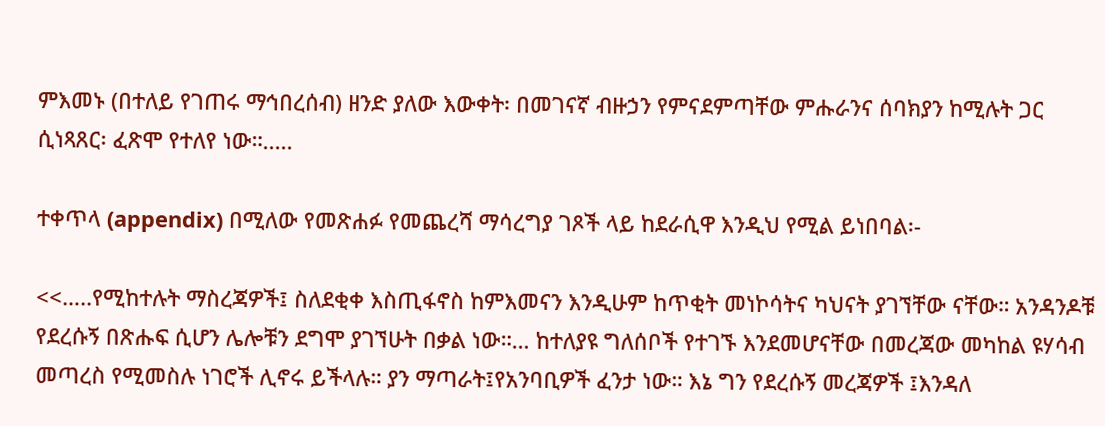ምእመኑ (በተለይ የገጠሩ ማኅበረሰብ) ዘንድ ያለው እውቀት፡ በመገናኛ ብዙኃን የምናደምጣቸው ምሑራንና ሰባክያን ከሚሉት ጋር ሲነጻጸር፡ ፈጽሞ የተለየ ነው።.....

ተቀጥላ (appendix) በሚለው የመጽሐፉ የመጨረሻ ማሳረግያ ገጾች ላይ ከደራሲዋ እንዲህ የሚል ይነበባል፡-

<<…..የሚከተሉት ማስረጃዎች፤ ስለደቂቀ እስጢፋኖስ ከምእመናን እንዲሁም ከጥቂት መነኮሳትና ካህናት ያገኘቸው ናቸው። አንዳንዶቹ የደረሱኝ በጽሑፍ ሲሆን ሌሎቹን ደግሞ ያገኘሁት በቃል ነው።… ከተለያዩ ግለሰቦች የተገኙ እንደመሆናቸው በመረጃው መካከል ዩሃሳብ መጣረስ የሚመስሉ ነገሮች ሊኖሩ ይችላሉ። ያን ማጣራት፤የአንባቢዎች ፈንታ ነው። እኔ ግን የደረሱኝ መረጃዎች ፤እንዳለ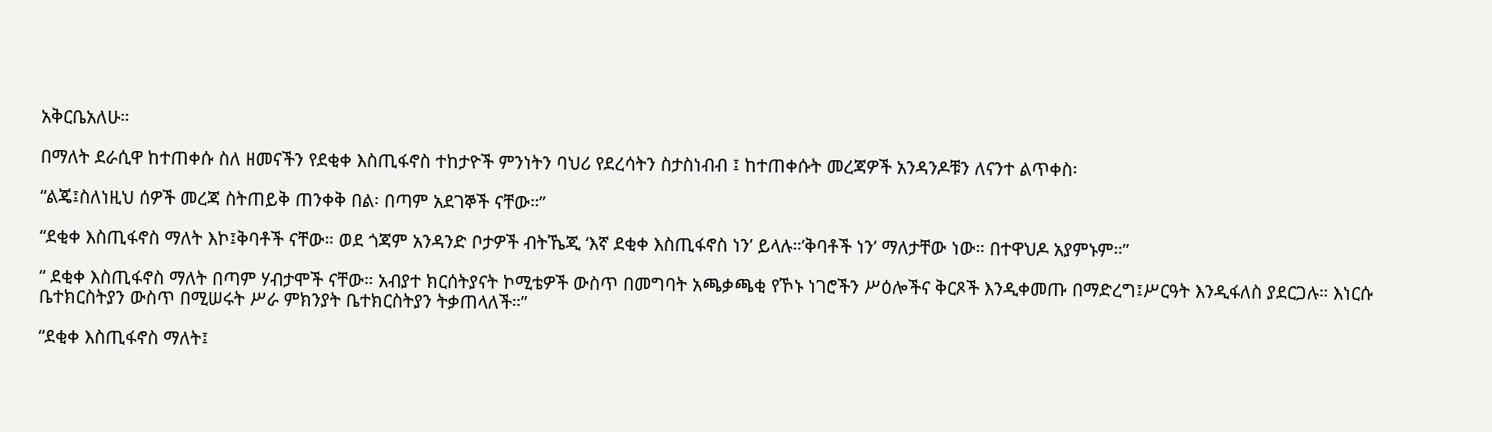አቅርቤአለሁ።

በማለት ደራሲዋ ከተጠቀሱ ስለ ዘመናችን የደቂቀ እስጢፋኖስ ተከታዮች ምንነትን ባህሪ የደረሳትን ስታስነብብ ፤ ከተጠቀሱት መረጃዎች አንዳንዶቹን ለናንተ ልጥቀስ፡

“ልጄ፤ስለነዚህ ሰዎች መረጃ ስትጠይቅ ጠንቀቅ በል፡ በጣም አደገኞች ናቸው።”

“ደቂቀ እስጢፋኖስ ማለት እኮ፤ቅባቶች ናቸው። ወደ ጎጃም አንዳንድ ቦታዎች ብትኼጂ ‘እኛ ደቂቀ እስጢፋኖስ ነን’ ይላሉ።’ቅባቶች ነን’ ማለታቸው ነው። በተዋህዶ አያምኑም።”

“ ደቂቀ እስጢፋኖስ ማለት በጣም ሃብታሞች ናቸው። አብያተ ክርሰትያናት ኮሚቴዎች ውስጥ በመግባት አጫቃጫቂ የኾኑ ነገሮችን ሥዕሎችና ቅርጾች እንዲቀመጡ በማድረግ፤ሥርዓት እንዲፋለስ ያደርጋሉ። እነርሱ ቤተክርስትያን ውስጥ በሚሠሩት ሥራ ምክንያት ቤተክርስትያን ትቃጠላለች።”

“ደቂቀ እስጢፋኖስ ማለት፤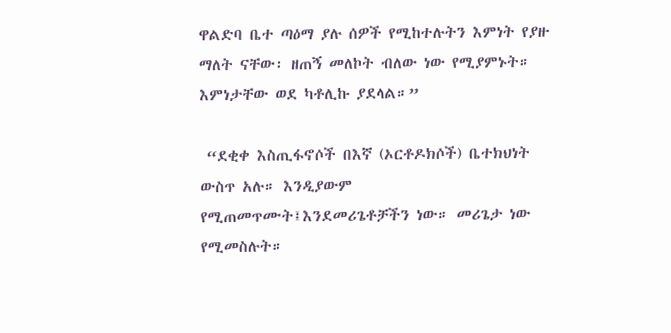ዋልድባ ቤተ ጣዕማ ያሉ ሰዎች የሚከተሉትን እምነት የያዙ ማለት ናቸው፡ ዘጠኝ መለኮት ብለው ነው የሚያምኑት። እምነታቸው ወደ ካቶሊኩ ያደላል።”

 “ደቂቀ እስጢፋኖሶች በእኛ (ኦርቶዶክሶች) ቤተክህነት ውስጥ አሉ። እንዲያውም የሚጠመጥሙት፤እንደመሪጌቶቻችን ነው። መሪጌታ ነው የሚመስሉት።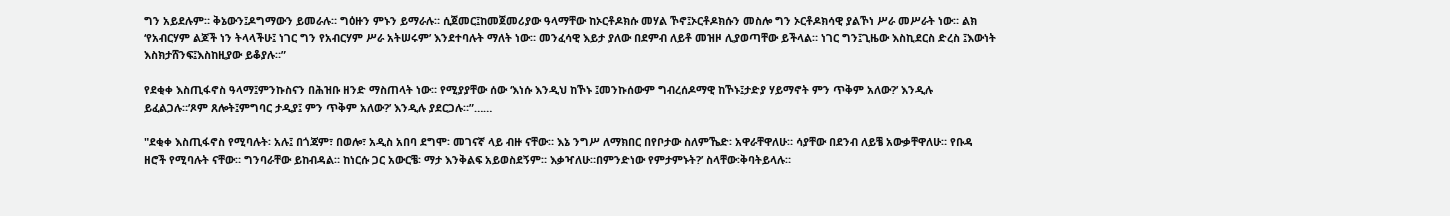ግን አይደሉም። ቅኔውን፤ዶግማውን ይመራሉ። ግዕዙን ምኑን ይማራሉ። ሲጀመር፤ከመጀመሪያው ዓላማቸው ከኦርቶዶክሱ መሃል ኾኖ፤ኦርቶዶክሱን መስሎ ግን ኦርቶዶክሳዊ ያልኾነ ሥራ መሥራት ነው። ልክ ‘የአብርሃም ልጆች ነን ትላላችሁ፤ ነገር ግን የአብርሃም ሥራ አትሠሩም’ እንደተባሉት ማለት ነው። መንፈሳዊ እይታ ያለው በደምብ ለይቶ መዝዞ ሊያወጣቸው ይችላል። ነገር ግን፤ጊዜው እስኪደርስ ድረስ ፤እውነት እስክታሸንፍ፤እስከዚያው ይቆያሉ።”

የደቂቀ እስጢፋኖስ ዓላማ፤ምንኩስናን በሕዝቡ ዘንድ ማስጠላት ነው። የሚያያቸው ሰው ‘እነሱ እንዲህ ከኾኑ ፤መንኩሰውም ግብረሰዶማዊ ከኾኑ፤ታድያ ሃይማኖት ምን ጥቅም አለው?’ እንዲሉ ይፈልጋሉ።’ጾም ጸሎት፤ምግባር ታዲያ፤ ምን ጥቅም አለው?’ እንዲሉ ያደርጋሉ።”……

"ደቂቀ እስጢፋኖስ የሚባሉት፡ አሉ፤ በጎጃም፣ በወሎ፣ አዲስ አበባ ደግሞ፡ መገናኛ ላይ ብዙ ናቸው። እኔ ንግሥ ለማክበር በየቦታው ስለምኼድ፡ አዋራቸዋለሁ። ሳያቸው በደንብ ለይቼ አውቃቸዋለሁ። የቡዳ ዘሮች የሚባሉት ናቸው። ግንባራቸው ይከብዳል። ከነርሱ ጋር አውርቼ፡ ማታ እንቅልፍ አይወስደኝም። እቃዣለሁ።በምንድነው የምታምኑት?’ ስላቸው፡ቅባትይላሉ።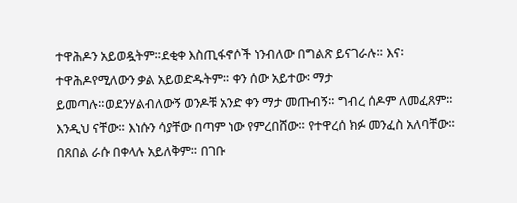ተዋሕዶን አይወዷትም።ደቂቀ እስጢፋኖሶች ነንብለው በግልጽ ይናገራሉ። እና፡ተዋሕዶየሚለውን ቃል አይወድዱትም። ቀን ሰው አይተው፡ ማታ ይመጣሉ።ወደንሃልብለውኝ ወንዶቹ አንድ ቀን ማታ መጡብኝ። ግብረ ሰዶም ለመፈጸም። እንዲህ ናቸው። እነሱን ሳያቸው በጣም ነው የምረበሸው። የተዋረሰ ክፉ መንፈስ አለባቸው። በጸበል ራሱ በቀላሉ አይለቅም። በገቡ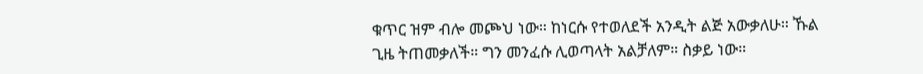ቁጥር ዝም ብሎ መጮህ ነው። ከነርሱ የተወለደች አንዲት ልጅ አውቃለሁ። ኹል ጊዜ ትጠመቃለች። ግን መንፈሱ ሊወጣላት አልቻለም። ስቃይ ነው።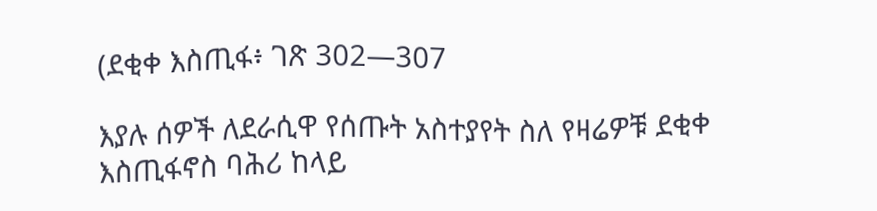(ደቂቀ እስጢፋ፥ ገጽ 302—307

እያሉ ሰዎች ለደራሲዋ የሰጡት አስተያየት ስለ የዛሬዎቹ ደቂቀ እስጢፋኖስ ባሕሪ ከላይ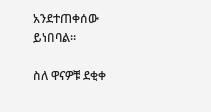አንደተጠቀሰው ይነበባል።

ስለ ዋናዎቹ ደቂቀ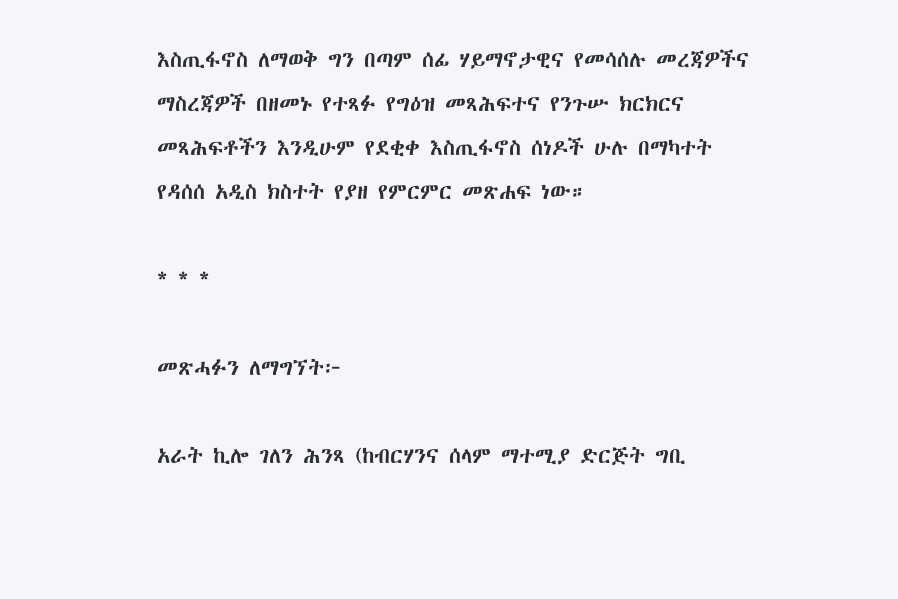እስጢፋኖስ ለማወቅ ግን በጣም ሰፊ ሃይማኖታዊና የመሳሰሉ መረጃዎችና ማስረጃዎች በዘመኑ የተጻፉ የግዕዝ መጻሕፍተና የንጉሡ ክርክርና መጻሕፍቶችን እንዲሁም የደቂቀ እስጢፋኖስ ሰነዶች ሁሉ በማካተት የዳሰሰ አዲስ ክስተት የያዘ የምርምር መጽሐፍ ነው።

* * *

መጽሓፉን ለማግኘት፦

አራት ኪሎ ገለን ሕንጻ (ከብርሃንና ሰላም ማተሚያ ድርጅት ግቢ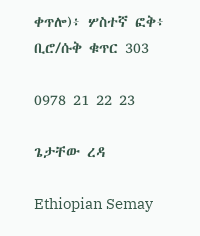ቀጥሎ)፥ ሦስተኛ ፎቅ፥ ቢሮ/ሱቅ ቁጥር 303

0978 21 22 23

ጌታቸው ረዳ

Ethiopian Semay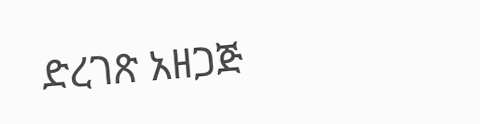ድረገጽ አዘጋጅ